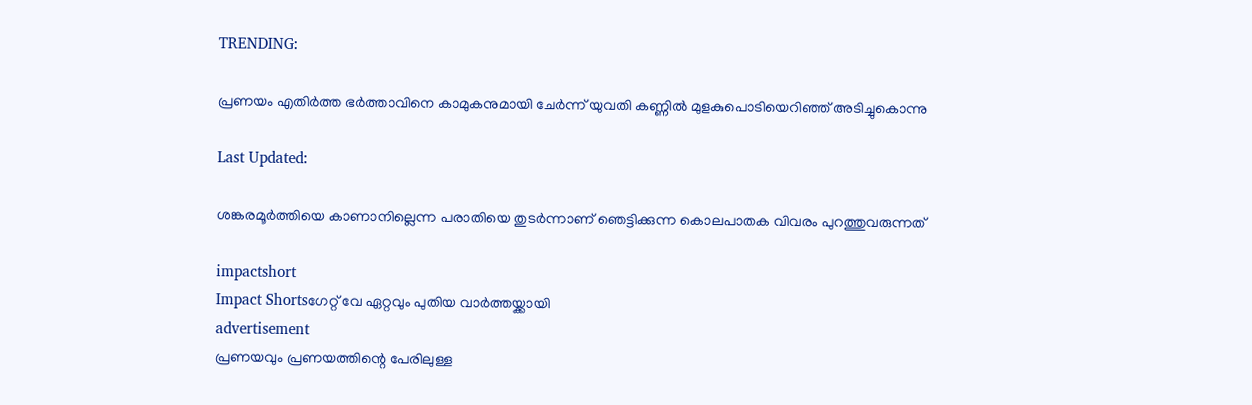TRENDING:

പ്രണയം എതിര്‍ത്ത ഭര്‍ത്താവിനെ കാമുകനുമായി ചേര്‍ന്ന് യുവതി കണ്ണില്‍ മുളകുപൊടിയെറിഞ്ഞ് അടിച്ചുകൊന്നു

Last Updated:

ശങ്കരമൂര്‍ത്തിയെ കാണാനില്ലെന്ന പരാതിയെ തുടര്‍ന്നാണ് ഞെട്ടിക്കുന്ന കൊലപാതക വിവരം പുറത്തുവരുന്നത്

impactshort
Impact Shortsഗേറ്റ് വേ ഏറ്റവും പുതിയ വാർത്തയ്ക്കായി
advertisement
പ്രണയവും പ്രണയത്തിന്റെ പേരിലുള്ള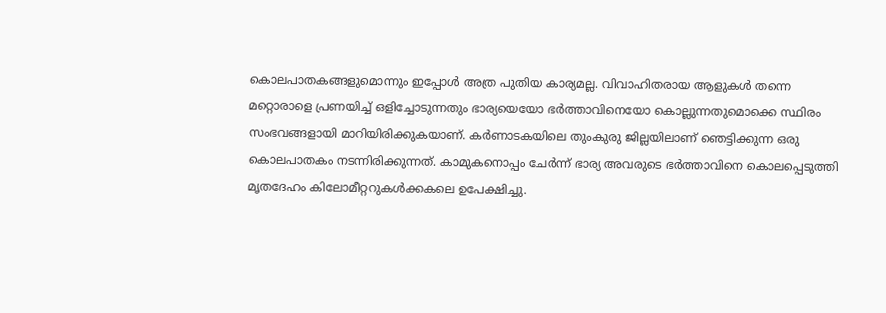കൊലപാതകങ്ങളുമൊന്നും ഇപ്പോള്‍ അത്ര പുതിയ കാര്യമല്ല. വിവാഹിതരായ ആളുകള്‍ തന്നെ മറ്റൊരാളെ പ്രണയിച്ച് ഒളിച്ചോടുന്നതും ഭാര്യയെയോ ഭര്‍ത്താവിനെയോ കൊല്ലുന്നതുമൊക്കെ സ്ഥിരം സംഭവങ്ങളായി മാറിയിരിക്കുകയാണ്. കര്‍ണാടകയിലെ തുംകുരു ജില്ലയിലാണ് ഞെട്ടിക്കുന്ന ഒരു കൊലപാതകം നടന്നിരിക്കുന്നത്. കാമുകനൊപ്പം ചേര്‍ന്ന് ഭാര്യ അവരുടെ ഭര്‍ത്താവിനെ കൊലപ്പെടുത്തി മൃതദേഹം കിലോമീറ്ററുകള്‍ക്കകലെ ഉപേക്ഷിച്ചു.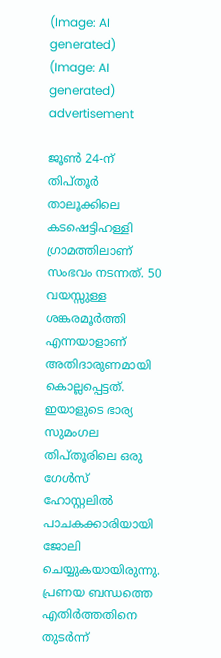(Image: AI generated)
(Image: AI generated)
advertisement

ജൂണ്‍ 24-ന് തിപ്തൂര്‍ താലൂക്കിലെ കടഷെട്ടിഹള്ളി ഗ്രാമത്തിലാണ് സംഭവം നടന്നത്. 50 വയസ്സുള്ള ശങ്കരമൂര്‍ത്തി എന്നയാളാണ് അതിദാരുണമായി കൊല്ലപ്പെട്ടത്. ഇയാളുടെ ഭാര്യ സുമംഗല തിപ്തൂരിലെ ഒരു ഗേള്‍സ് ഹോസ്റ്റലില്‍ പാചകക്കാരിയായി ജോലി ചെയ്യുകയായിരുന്നു. പ്രണയ ബന്ധത്തെ എതിര്‍ത്തതിനെ തുടര്‍ന്ന്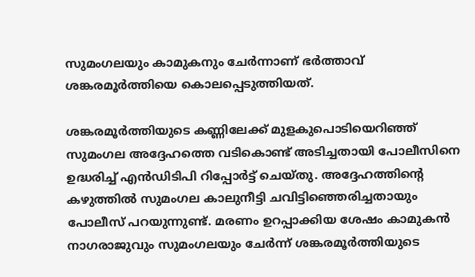സുമംഗലയും കാമുകനും ചേര്‍ന്നാണ് ഭര്‍ത്താവ് ശങ്കരമൂര്‍ത്തിയെ കൊലപ്പെടുത്തിയത്.

ശങ്കരമൂര്‍ത്തിയുടെ കണ്ണിലേക്ക് മുളകുപൊടിയെറിഞ്ഞ് സുമംഗല അദ്ദേഹത്തെ വടികൊണ്ട് അടിച്ചതായി പോലീസിനെ ഉദ്ധരിച്ച് എന്‍ഡിടിപി റിപ്പോര്‍ട്ട് ചെയ്തു. അദ്ദേഹത്തിന്റെ കഴുത്തില്‍ സുമംഗല കാലുനീട്ടി ചവിട്ടിഞ്ഞെരിച്ചതായും പോലീസ് പറയുന്നുണ്ട്. മരണം ഉറപ്പാക്കിയ ശേഷം കാമുകന്‍ നാഗരാജുവും സുമംഗലയും ചേര്‍ന്ന് ശങ്കരമൂര്‍ത്തിയുടെ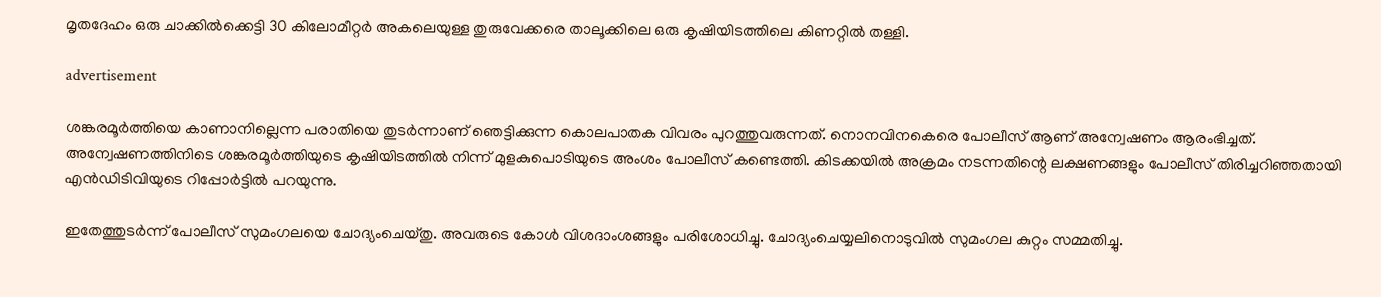മൃതദേഹം ഒരു ചാക്കില്‍ക്കെട്ടി 30 കിലോമീറ്റര്‍ അകലെയുള്ള തുരുവേക്കരെ താലൂക്കിലെ ഒരു കൃഷിയിടത്തിലെ കിണറ്റില്‍ തള്ളി.

advertisement

ശങ്കരമൂര്‍ത്തിയെ കാണാനില്ലെന്ന പരാതിയെ തുടര്‍ന്നാണ് ഞെട്ടിക്കുന്ന കൊലപാതക വിവരം പുറത്തുവരുന്നത്. നൊനവിനകെരെ പോലീസ് ആണ് അന്വേഷണം ആരംഭിച്ചത്. അന്വേഷണത്തിനിടെ ശങ്കരമൂര്‍ത്തിയുടെ കൃഷിയിടത്തില്‍ നിന്ന് മുളകുപൊടിയുടെ അംശം പോലീസ് കണ്ടെത്തി. കിടക്കയില്‍ അക്രമം നടന്നതിന്റെ ലക്ഷണങ്ങളും പോലീസ് തിരിച്ചറിഞ്ഞതായി എന്‍ഡിടിവിയുടെ റിപ്പോര്‍ട്ടില്‍ പറയുന്നു.

ഇതേത്തുടര്‍ന്ന് പോലീസ് സുമംഗലയെ ചോദ്യംചെയ്തു. അവരുടെ കോള്‍ വിശദാംശങ്ങളും പരിശോധിച്ചു. ചോദ്യംചെയ്യലിനൊടുവില്‍ സുമംഗല കുറ്റം സമ്മതിച്ചു.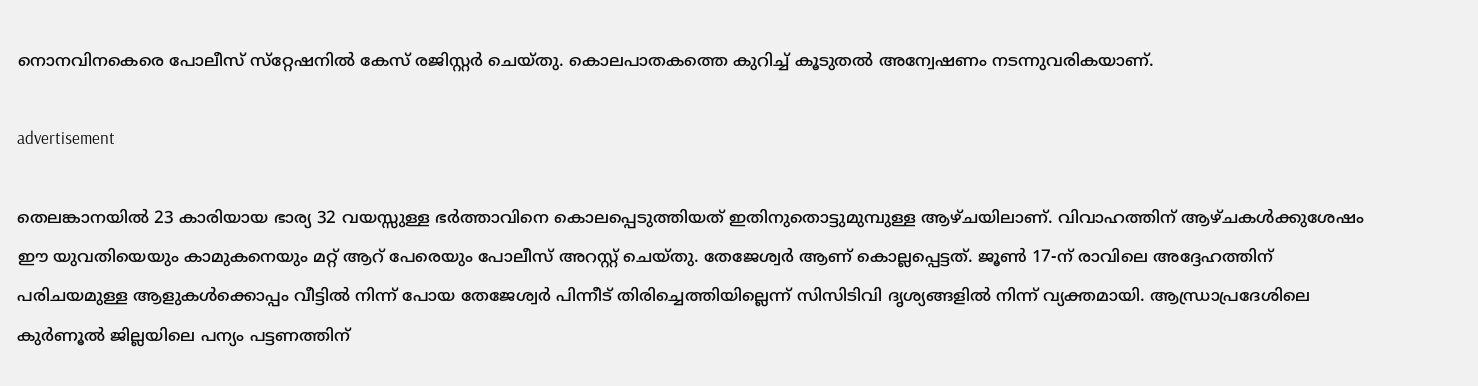നൊനവിനകെരെ പോലീസ് സ്‌റ്റേഷനില്‍ കേസ് രജിസ്റ്റര്‍ ചെയ്തു. കൊലപാതകത്തെ കുറിച്ച് കൂടുതല്‍ അന്വേഷണം നടന്നുവരികയാണ്.

advertisement

തെലങ്കാനയില്‍ 23 കാരിയായ ഭാര്യ 32 വയസ്സുള്ള ഭര്‍ത്താവിനെ കൊലപ്പെടുത്തിയത് ഇതിനുതൊട്ടുമുമ്പുള്ള ആഴ്ചയിലാണ്. വിവാഹത്തിന് ആഴ്ചകള്‍ക്കുശേഷം ഈ യുവതിയെയും കാമുകനെയും മറ്റ് ആറ് പേരെയും പോലീസ് അറസ്റ്റ് ചെയ്തു. തേജേശ്വര്‍ ആണ് കൊല്ലപ്പെട്ടത്. ജൂണ്‍ 17-ന് രാവിലെ അദ്ദേഹത്തിന് പരിചയമുള്ള ആളുകള്‍ക്കൊപ്പം വീട്ടില്‍ നിന്ന് പോയ തേജേശ്വര്‍ പിന്നീട് തിരിച്ചെത്തിയില്ലെന്ന് സിസിടിവി ദൃശ്യങ്ങളില്‍ നിന്ന് വ്യക്തമായി. ആന്ധ്രാപ്രദേശിലെ കുര്‍ണൂല്‍ ജില്ലയിലെ പന്യം പട്ടണത്തിന്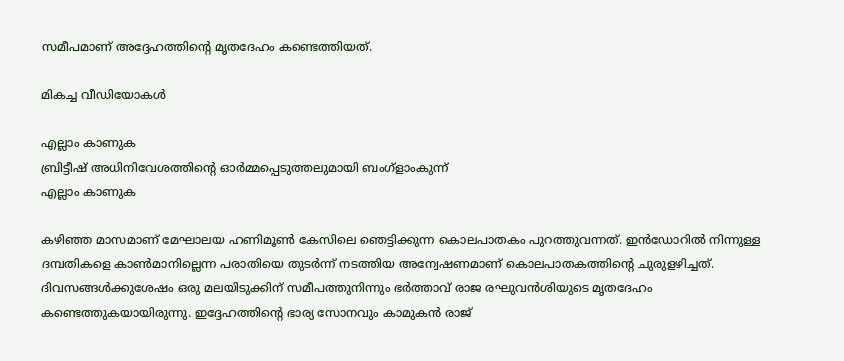സമീപമാണ് അദ്ദേഹത്തിന്റെ മൃതദേഹം കണ്ടെത്തിയത്.

മികച്ച വീഡിയോകൾ

എല്ലാം കാണുക
ബ്രിട്ടീഷ് അധിനിവേശത്തിൻ്റെ ഓർമ്മപ്പെടുത്തലുമായി ബംഗ്ളാംകുന്ന്
എല്ലാം കാണുക

കഴിഞ്ഞ മാസമാണ് മേഘാലയ ഹണിമൂണ്‍ കേസിലെ ഞെട്ടിക്കുന്ന കൊലപാതകം പുറത്തുവന്നത്. ഇന്‍ഡോറില്‍ നിന്നുള്ള ദമ്പതികളെ കാണ്‍മാനില്ലെന്ന പരാതിയെ തുടര്‍ന്ന് നടത്തിയ അന്വേഷണമാണ് കൊലപാതകത്തിന്റെ ചുരുളഴിച്ചത്. ദിവസങ്ങള്‍ക്കുശേഷം ഒരു മലയിടുക്കിന് സമീപത്തുനിന്നും ഭര്‍ത്താവ് രാജ രഘുവന്‍ശിയുടെ മൃതദേഹം കണ്ടെത്തുകയായിരുന്നു. ഇദ്ദേഹത്തിന്റെ ഭാര്യ സോനവും കാമുകന്‍ രാജ്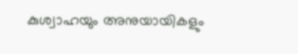കുശ്വാഹയും അനുയായികളും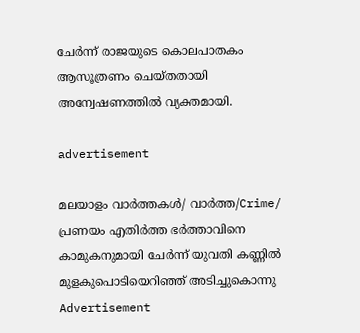ചേര്‍ന്ന് രാജയുടെ കൊലപാതകം ആസൂത്രണം ചെയ്തതായി അന്വേഷണത്തില്‍ വ്യക്തമായി.

advertisement

മലയാളം വാർത്തകൾ/ വാർത്ത/Crime/
പ്രണയം എതിര്‍ത്ത ഭര്‍ത്താവിനെ കാമുകനുമായി ചേര്‍ന്ന് യുവതി കണ്ണില്‍ മുളകുപൊടിയെറിഞ്ഞ് അടിച്ചുകൊന്നു
Advertisement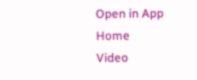Open in App
Home
Video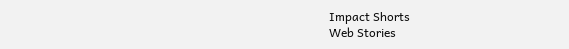Impact Shorts
Web Stories